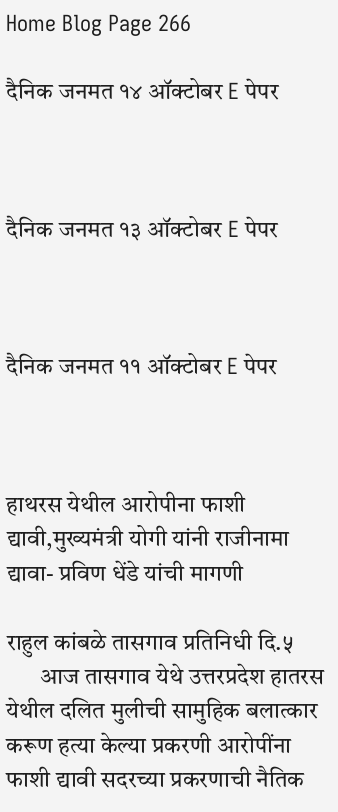Home Blog Page 266

दैनिक जनमत १४ ऑक्टोबर E पेपर



दैनिक जनमत १३ ऑक्टोबर E पेपर



दैनिक जनमत ११ ऑक्टोबर E पेपर



हाथरस येथील आरोपीना फाशी द्यावी,मुख्यमंत्री योगी यांनी राजीनामा द्यावा- प्रविण धेंडे यांची मागणी

राहुल कांबळे तासगाव प्रतिनिधी दि.५
       आज तासगाव येथे उत्तरप्रदेश हातरस येथील दलित मुलीची सामुहिक बलात्कार करूण हत्या केल्या प्रकरणी आरोपींना फाशी द्यावी सदरच्या प्रकरणाची नैतिक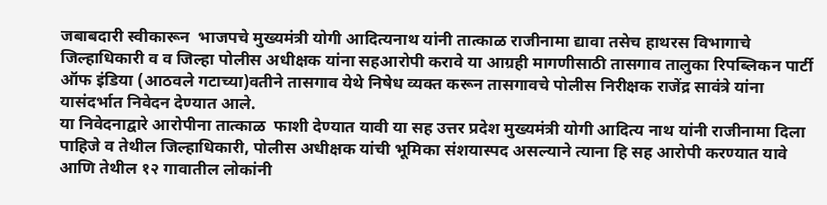जबाबदारी स्वीकारून  भाजपचे मुख्यमंत्री योगी आदित्यनाथ यांनी तात्काळ राजीनामा द्यावा तसेच हाथरस विभागाचे जिल्हाधिकारी व व जिल्हा पोलीस अधीक्षक यांना सहआरोपी करावे या आग्रही मागणीसाठी तासगाव तालुका रिपब्लिकन पार्टी ऑफ इंडिया (आठवले गटाच्या)वतीने तासगाव येथे निषेध व्यक्त करून तासगावचे पोलीस निरीक्षक राजेंद्र सावंत्रे यांना यासंदर्भात निवेदन देण्यात आले.
या निवेदनाद्वारे आरोपीना तात्काळ  फाशी देण्यात यावी या सह उत्तर प्रदेश मुख्यमंत्री योगी आदित्य नाथ यांनी राजीनामा दिला पाहिजे व तेथील जिल्हाधिकारी, पोलीस अधीक्षक यांची भूमिका संशयास्पद असल्याने त्याना हि सह आरोपी करण्यात यावे आणि तेथील १२ गावातील लोकांनी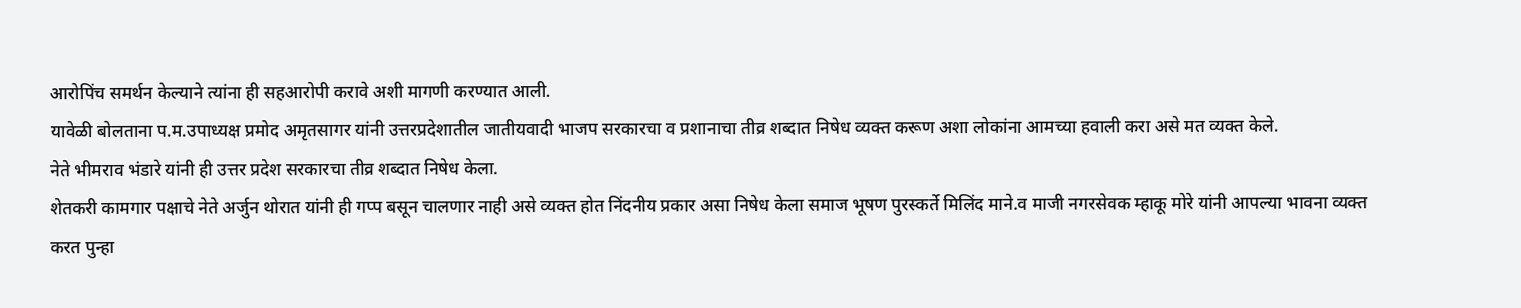आरोपिंच समर्थन केल्याने त्यांना ही सहआरोपी करावे अशी मागणी करण्यात आली.
यावेळी बोलताना प.म.उपाध्यक्ष प्रमोद अमृतसागर यांनी उत्तरप्रदेशातील जातीयवादी भाजप सरकारचा व प्रशानाचा तीव्र शब्दात निषेध व्यक्त करूण अशा लोकांना आमच्या हवाली करा असे मत व्यक्त केले.
नेते भीमराव भंडारे यांनी ही उत्तर प्रदेश सरकारचा तीव्र शब्दात निषेध केला.
शेतकरी कामगार पक्षाचे नेते अर्जुन थोरात यांनी ही गप्प बसून चालणार नाही असे व्यक्त होत निंदनीय प्रकार असा निषेध केला समाज भूषण पुरस्कर्ते मिलिंद माने.व माजी नगरसेवक म्हाकू मोरे यांनी आपल्या भावना व्यक्त करत पुन्हा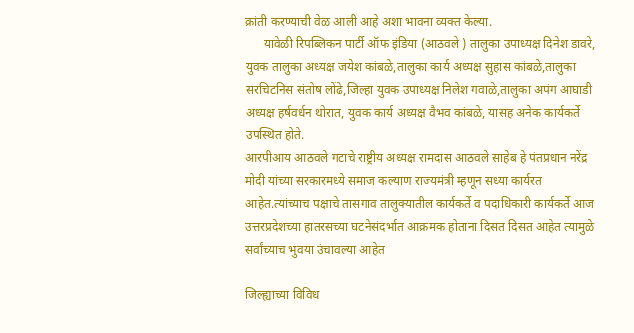क्रांती करण्याची वेळ आली आहे अशा भावना व्यक्त केल्या.
      यावेळी रिपब्लिकन पार्टी ऑफ इंडिया (आठवले ) तालुका उपाध्यक्ष दिनेश डावरे, युवक तालुका अध्यक्ष जयेश कांबळे,तालुका कार्य अध्यक्ष सुहास कांबळे,तालुका सरचिटनिस संतोष लोंढे,जिल्हा युवक उपाध्यक्ष निलेश गवाळे,तालुका अपंग आघाडी अध्यक्ष हर्षवर्धन थोरात, युवक कार्य अध्यक्ष वैभव कांबळे, यासह अनेक कार्यकर्ते उपस्थित होते.
आरपीआय आठवले गटाचे राष्ट्रीय अध्यक्ष रामदास आठवले साहेब हे पंतप्रधान नरेंद्र मोदी यांच्या सरकारमध्ये समाज कल्याण राज्यमंत्री म्हणून सध्या कार्यरत आहेत.त्यांच्याच पक्षाचे तासगाव तालुक्यातील कार्यकर्ते व पदाधिकारी कार्यकर्ते आज उत्तरप्रदेशच्या हातरसच्या घटनेसंदर्भात आक्रमक होताना दिसत दिसत आहेत त्यामुळे सर्वांच्याच भुवया उंचावल्या आहेत

जिल्ह्याच्या विविध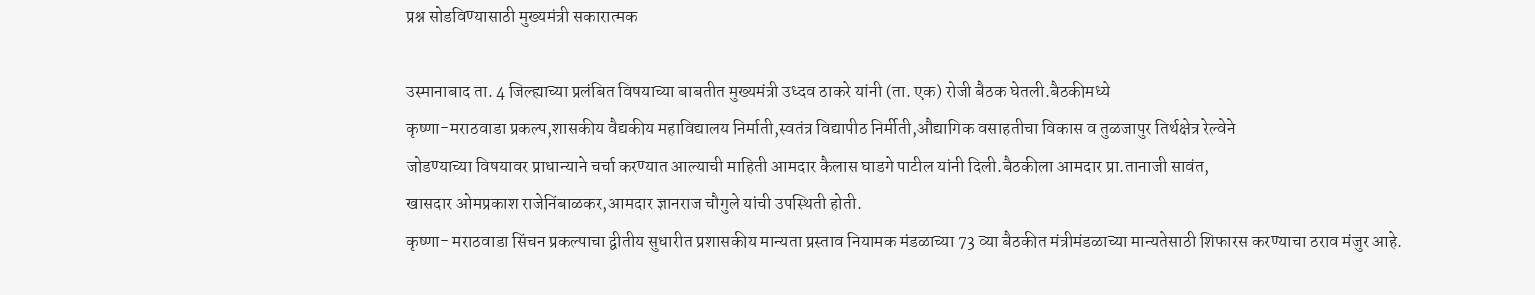प्रश्न सोडविण्यासाठी मुख्यमंत्री सकारात्मक

उस्मानाबाद ता. 4 जिल्ह्याच्या प्रलंबित विषयाच्या बाबतीत मुख्यमंत्री उध्दव ठाकरे यांनी (ता. एक) रोजी बैठक घेतली.बैठकीमध्ये
कृष्णा-मराठवाडा प्रकल्प,शासकीय वैद्यकीय महाविद्यालय निर्माती,स्वतंत्र विद्यापीठ निर्मीती,औद्यागिक वसाहतीचा विकास व तुळजापुर तिर्थक्षेत्र रेल्वेने
जोडण्याच्या विषयावर प्राधान्याने चर्चा करण्यात आल्याची माहिती आमदार कैलास घाडगे पाटील यांनी दिली.बैठकीला आमदार प्रा.तानाजी सावंत,
खासदार ओमप्रकाश राजेनिंबाळकर,आमदार ज्ञानराज चौगुले यांची उपस्थिती होती.
कृष्णा- मराठवाडा सिंचन प्रकल्पाचा द्वीतीय सुधारीत प्रशासकीय मान्यता प्रस्ताव नियामक मंडळाच्या 73 व्या बैठकीत मंत्रीमंडळाच्या मान्यतेसाठी शिफारस करण्याचा ठराव मंजुर आहे.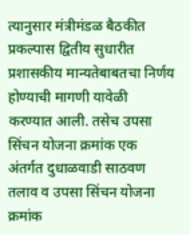त्यानुसार मंत्रीमंडळ बैठकीत प्रकल्पास द्वितीय सुधारीत प्रशासकीय मान्यतेबाबतचा निर्णय होण्याची मागणी यावेळी करण्यात आली. तसेच उपसा सिंचन योजना क्रमांक एक अंतर्गत दुधाळवाडी साठवण तलाव व उपसा सिंचन योजना क्रमांक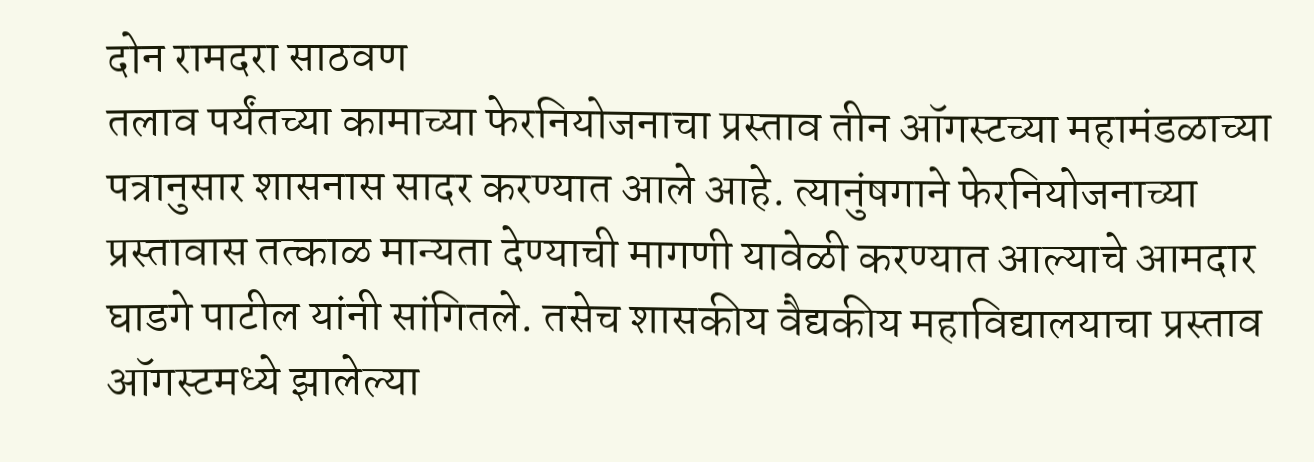दोन रामदरा साठवण
तलाव पर्यंतच्या कामाच्या फेरनियोजनाचा प्रस्ताव तीन ऑगस्टच्या महामंडळाच्या पत्रानुसार शासनास सादर करण्यात आले आहे. त्यानुंषगाने फेरनियोजनाच्या प्रस्तावास तत्काळ मान्यता देण्याची मागणी यावेळी करण्यात आल्याचे आमदार घाडगे पाटील यांनी सांगितले. तसेच शासकीय वैद्यकीय महाविद्यालयाचा प्रस्ताव ऑगस्टमध्ये झालेल्या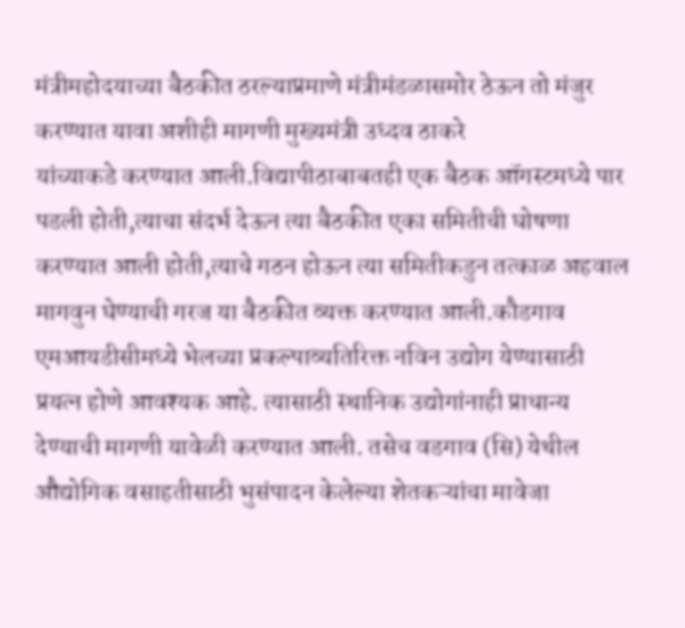मंत्रीमहोदयाच्या बैठकीत ठरल्याप्रमाणे मंत्रीमंडळासमोर ठेऊन तो मंजुर करण्यात यावा अशीही मागणी मुख्यमंत्री उध्दव ठाकरे
यांच्याकडे करण्यात आली.विद्यापीठाबाबतही एक बैठक ऑगस्टमध्ये पार पडली होती,त्याचा संदर्भ देऊन त्या बैठकीत एका समितीची घोषणा करण्यात आली होती,त्याचे गठन होऊन त्या समितीकडुन तत्काळ अहवाल मागवुन घेण्याची गरज या बैठकीत व्यक्त करण्यात आली.कौडगाव एमआयडीसीमध्ये भेलच्या प्रकल्पाव्यतिरिक्त नविन उद्योग येण्यासाठी प्रयत्न होणे आवश्यक आहे. त्यासाठी स्थानिक उद्योगांनाही प्राधान्य देण्याची मागणी यावेळी करण्यात आली. तसेच वडगाव (सि) येथील औद्योगिक वसाहतीसाठी भुसंपादन केलेल्या शेतकऱ्यांचा मावेजा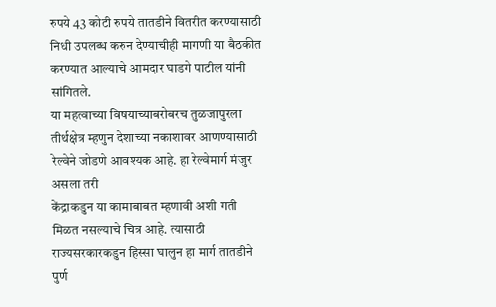रुपये 43 कोटी रुपये तातडीने वितरीत करण्यासाठी निधी उपलब्ध करुन देण्याचीही मागणी या बैठकीत करण्यात आल्याचे आमदार घाडगे पाटील यांनी सांगितले.
या महत्वाच्या विषयाच्याबरोबरच तुळजापुरला तीर्थक्षेत्र म्हणुन देशाच्या नकाशावर आणण्यासाठी रेल्वेने जोडणे आवश्यक आहे. हा रेल्वेमार्ग मंजुर असला तरी
केंद्राकडुन या कामाबाबत म्हणावी अशी गती मिळत नसल्याचे चित्र आहे. त्यासाठी राज्यसरकारकडुन हिस्सा घालुन हा मार्ग तातडीने पुर्ण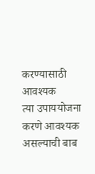करण्यासाठी आवश्यक
त्या उपाययोजना करणे आवश्यक असल्याची बाब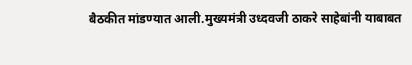बैठकीत मांडण्यात आली.मुख्यमंत्री उध्दवजी ठाकरे साहेबांनी याबाबत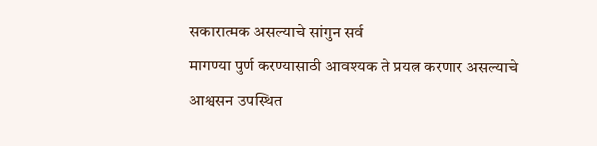सकारात्मक असल्याचे सांगुन सर्व
मागण्या पुर्ण करण्यासाठी आवश्यक ते प्रयत्न करणार असल्याचे आश्वसन उपस्थित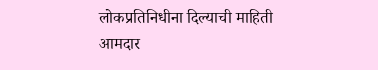लोकप्रतिनिधीना दिल्याची माहिती आमदार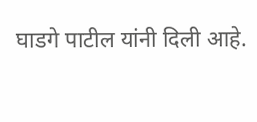घाडगे पाटील यांनी दिली आहे.